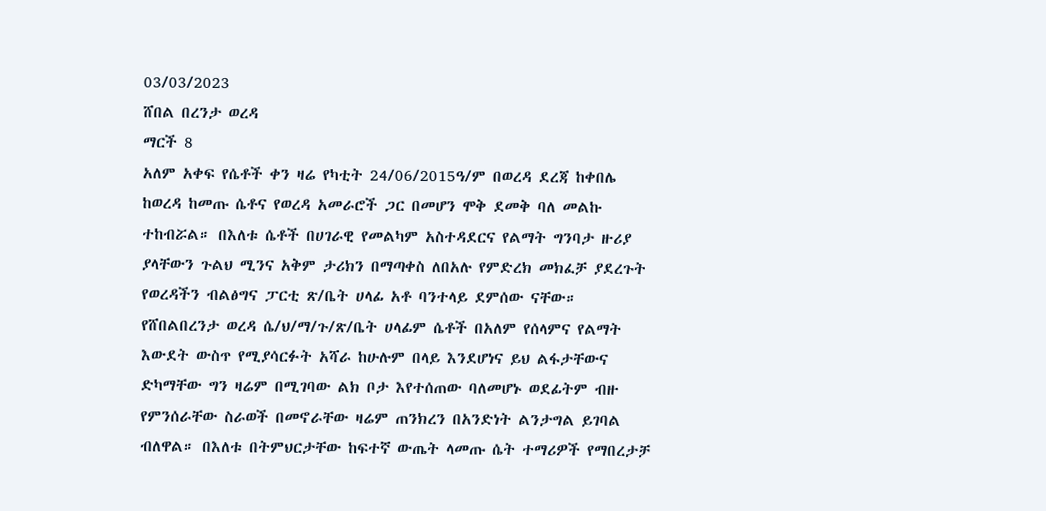03/03/2023
ሸበል በረንታ ወረዳ
ማርች 8
አለም አቀፍ የሴቶች ቀን ዛሬ የካቲት 24/06/2015ዓ/ም በወረዳ ደረጃ ከቀበሌ ከወረዳ ከመጡ ሴቶና የወረዳ አመራሮች ጋር በመሆን ሞቅ ደመቅ ባለ መልኩ ተከብሯል። በእለቱ ሴቶች በሀገራዊ የመልካም አስተዳደርና የልማት ግንባታ ዙሪያ ያላቸውን ጉልህ ሚንና አቅም ታሪክን በማጣቀስ ለበአሉ የምድረክ መክፈቻ ያደረጉት የወረዳችን ብልፅግና ፓርቲ ጽ/ቤት ሀላፊ አቶ ባንተላይ ደምሰው ናቸው። የሸበልበረንታ ወረዳ ሴ/ህ/ማ/ጉ/ጽ/ቤት ሀላፊም ሴቶች በአለም የሰላምና የልማት እውደት ውስጥ የሚያሳርፉት አሻራ ከሁሉም በላይ እንደሆነና ይህ ልፋታቸውና ድካማቸው ግን ዛሬም በሚገባው ልክ ቦታ እየተሰጠው ባለመሆኑ ወደፊትም ብዙ የምንሰራቸው ስራወች በመኖራቸው ዛሬም ጠንክረን በአንድነት ልንታግል ይገባል ብለዋል። በእለቱ በትምህርታቸው ከፍተኛ ውጤት ላመጡ ሴት ተማሪዎች የማበረታቻ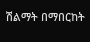ሽልማት በማበርከት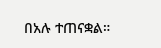በአሉ ተጠናቋል።